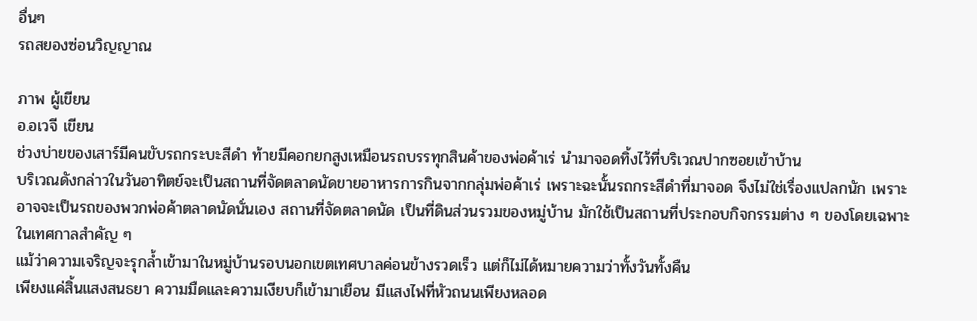อื่นๆ
รถสยองซ่อนวิญญาณ

ภาพ ผู้เขียน
อ.อเวจี เขียน
ช่วงบ่ายของเสาร์มีคนขับรถกระบะสีดำ ท้ายมีคอกยกสูงเหมือนรถบรรทุกสินค้าของพ่อค้าเร่ นำมาจอดทิ้งไว้ที่บริเวณปากซอยเข้าบ้าน
บริเวณดังกล่าวในวันอาทิตย์จะเป็นสถานที่จัดตลาดนัดขายอาหารการกินจากกลุ่มพ่อค้าเร่ เพราะฉะนั้นรถกระสีดำที่มาจอด จึงไม่ใช่เรื่องแปลกนัก เพราะอาจจะเป็นรถของพวกพ่อค้าตลาดนัดนั่นเอง สถานที่จัดตลาดนัด เป็นที่ดินส่วนรวมของหมู่บ้าน มักใช้เป็นสถานที่ประกอบกิจกรรมต่าง ๆ ของโดยเฉพาะในเทศกาลสำคัญ ๆ
แม้ว่าความเจริญจะรุกล้ำเข้ามาในหมู่บ้านรอบนอกเขตเทศบาลค่อนข้างรวดเร็ว แต่ก็ไม่ได้หมายความว่าทั้งวันทั้งคืน
เพียงแค่สิ้นแสงสนธยา ความมืดและความเงียบก็เข้ามาเยือน มีแสงไฟที่หัวถนนเพียงหลอด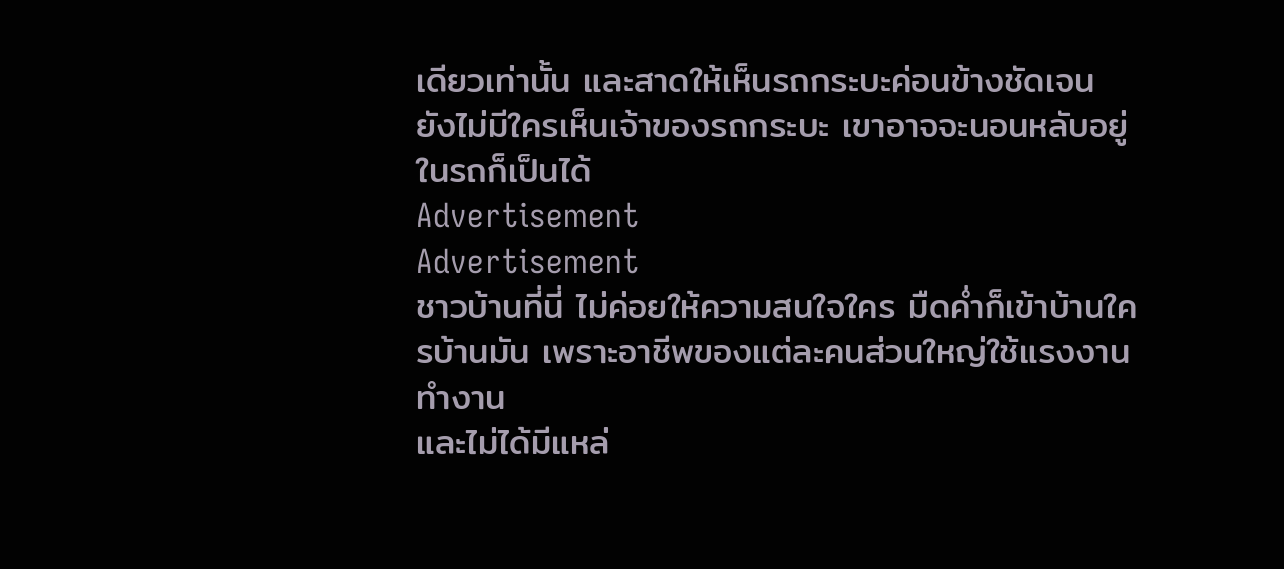เดียวเท่านั้น และสาดให้เห็นรถกระบะค่อนข้างชัดเจน
ยังไม่มีใครเห็นเจ้าของรถกระบะ เขาอาจจะนอนหลับอยู่ในรถก็เป็นได้
Advertisement
Advertisement
ชาวบ้านที่นี่ ไม่ค่อยให้ความสนใจใคร มืดค่ำก็เข้าบ้านใครบ้านมัน เพราะอาชีพของแต่ละคนส่วนใหญ่ใช้แรงงานทำงาน
และไม่ได้มีแหล่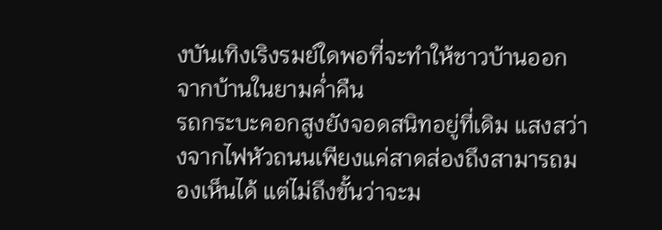งบันเทิงเริงรมย์ใดพอที่จะทำให้ชาวบ้านออกจากบ้านในยามค่ำคืน
รถกระบะคอกสูงยังจอดสนิทอยู่ที่เดิม แสงสว่างจากไฟหัวถนนเพียงแค่สาดส่องถึงสามารถมองเห็นได้ แต่ไม่ถึงขั้นว่าจะม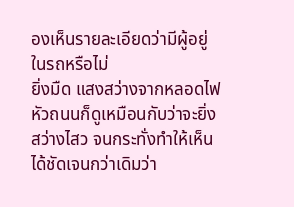องเห็นรายละเอียดว่ามีผู้อยู่ในรถหรือไม่
ยิ่งมืด แสงสว่างจากหลอดไฟหัวถนนก็ดูเหมือนกับว่าจะยิ่งสว่างไสว จนกระทั่งทำให้เห็นได้ชัดเจนกว่าเดิมว่า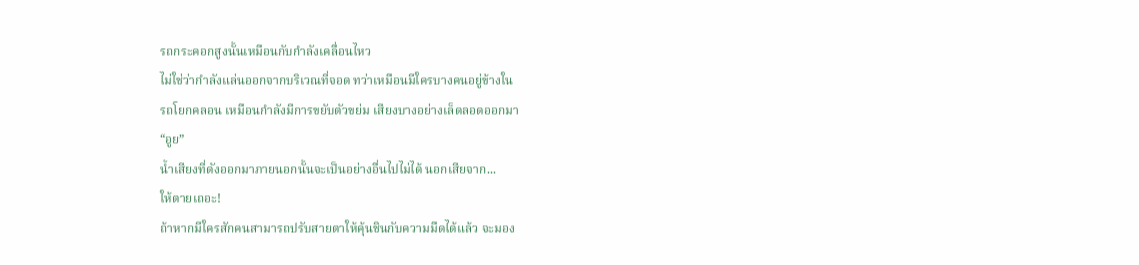รถกระคอกสูงนั้นเหมือนกับกำลังเคลื่อนไหว
ไม่ใช่ว่ากำลังแล่นออกจากบริเวณที่จอด ทว่าเหมือนมีใครบางคนอยู่ข้างใน
รถโยกคลอน เหมือนกำลังมีการขยับตัวขย่ม เสียงบางอย่างเล็ดลอดออกมา
“อูย”
น้ำเสียงที่ดังออกมาภายนอกนั้นจะเป็นอย่างอื่นไปไม่ได้ นอกเสียจาก...
ให้ตายเถอะ!
ถ้าหากมีใครสักคนสามารถปรับสายตาให้คุ้นชินกับความมืดได้แล้ว จะมอง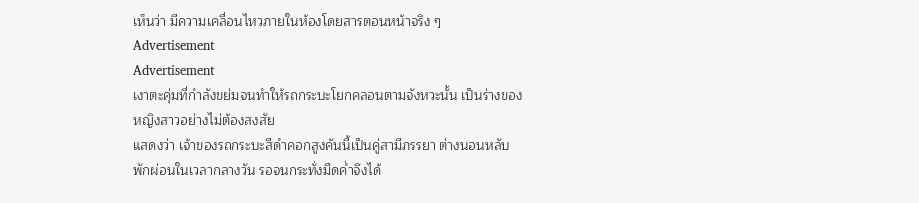เห็นว่า มีความเคลื่อนไหวภายในห้องโดยสารตอนหน้าจริง ๆ
Advertisement
Advertisement
เงาตะคุ่มที่กำลังขย่มจนทำให้รถกระบะโยกคลอนตามจังหวะนั้น เป็นร่างของหญิงสาวอย่างไม่ต้องสงสัย
แสดงว่า เจ้าของรถกระบะสีดำคอกสูงคันนี้เป็นคู่สามีภรรยา ต่างนอนหลับพักผ่อนในเวลากลางวัน รอจนกระทั่งมืดค่ำจึงได้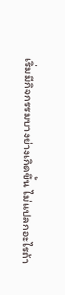เริ่มมีกิจกรรมบางย่างเกิดขึ้น ไม่แปลกอะไรถ้า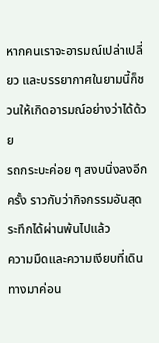หากคนเราจะอารมณ์เปล่าเปลี่ยว และบรรยากาศในยามนี้ก็ชวนให้เกิดอารมณ์อย่างว่าได้ด้วย
รถกระบะค่อย ๆ สงบนิ่งลงอีกครั้ง ราวกับว่ากิจกรรมอันสุดระทึกได้ผ่านพ้นไปแล้ว
ความมืดและความเงียบที่เดินทางมาค่อน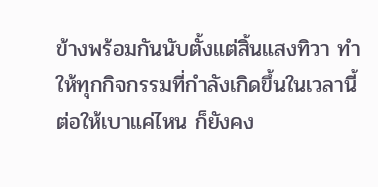ข้างพร้อมกันนับตั้งแต่สิ้นแสงทิวา ทำให้ทุกกิจกรรมที่กำลังเกิดขึ้นในเวลานี้ ต่อให้เบาแค่ไหน ก็ยังคง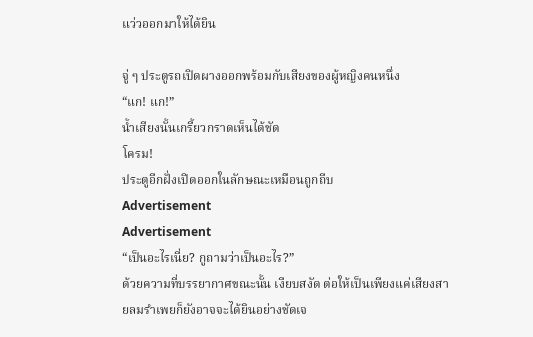แว่วออกมาให้ได้ยิน

จู่ ๆ ประตูรถเปิดผางออกพร้อมกับเสียงของผู้หญิงคนหนึ่ง
“แก! แก!”
น้ำเสียงนั้นเกรี้ยวกราดเห็นได้ชัด
โครม!
ประตูอีกฝั่งเปิดออกในลักษณะเหมือนถูกถีบ
Advertisement
Advertisement
“เป็นอะไรเนี่ย? กูถามว่าเป็นอะไร?”
ด้วยความที่บรรยากาศขณะนั้น เงียบสงัด ต่อให้เป็นเพียงแค่เสียงสายลมรำเพยก็ยังอาจจะได้ยินอย่างชัดเจ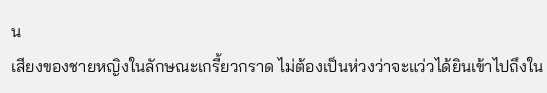น
เสียงของชายหญิงในลักษณะเกรี้ยวกราด ไม่ต้องเป็นห่วงว่าจะแว่วได้ยินเข้าไปถึงใน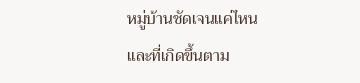หมู่บ้านชัดเจนแค่ไหน
และที่เกิดขึ้นตาม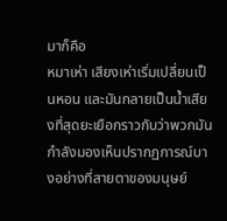มาก็คือ
หมาเห่า เสียงเห่าเริ่มเปลี่ยนเป็นหอน และมันกลายเป็นน้ำเสียงที่สุดยะเยือกราวกับว่าพวกมันกำลังมองเห็นปรากฏการณ์บางอย่างที่สายตาของมนุษย์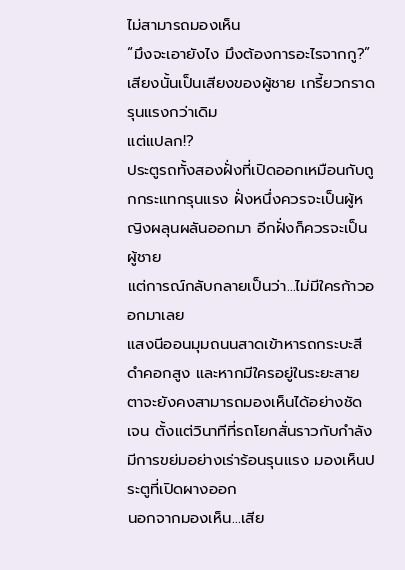ไม่สามารถมองเห็น
“มึงจะเอายังไง มึงต้องการอะไรจากกู?”
เสียงนั้นเป็นเสียงของผู้ชาย เกรี้ยวกราดรุนแรงกว่าเดิม
แต่แปลก!?
ประตูรถทั้งสองฝั่งที่เปิดออกเหมือนกับถูกกระแทกรุนแรง ฝั่งหนึ่งควรจะเป็นผู้หญิงผลุนผลันออกมา อีกฝั่งก็ควรจะเป็นผู้ชาย
แต่การณ์กลับกลายเป็นว่า...ไม่มีใครก้าวออกมาเลย
แสงนีออนมุมถนนสาดเข้าหารถกระบะสีดำคอกสูง และหากมีใครอยู่ในระยะสายตาจะยังคงสามารถมองเห็นได้อย่างชัดเจน ตั้งแต่วินาทีที่รถโยกสั่นราวกับกำลังมีการขย่มอย่างเร่าร้อนรุนแรง มองเห็นประตูที่เปิดผางออก
นอกจากมองเห็น...เสีย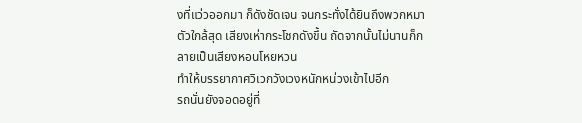งที่แว่วออกมา ก็ดังชัดเจน จนกระทั่งได้ยินถึงพวกหมาตัวใกล้สุด เสียงเห่ากระโชกดังขึ้น ถัดจากนั้นไม่นานก็กลายเป็นเสียงหอนโหยหวน
ทำให้บรรยากาศวิเวกวังเวงหนักหน่วงเข้าไปอีก
รถนั่นยังจอดอยู่ที่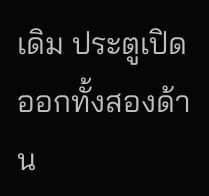เดิม ประตูเปิดออกทั้งสองด้าน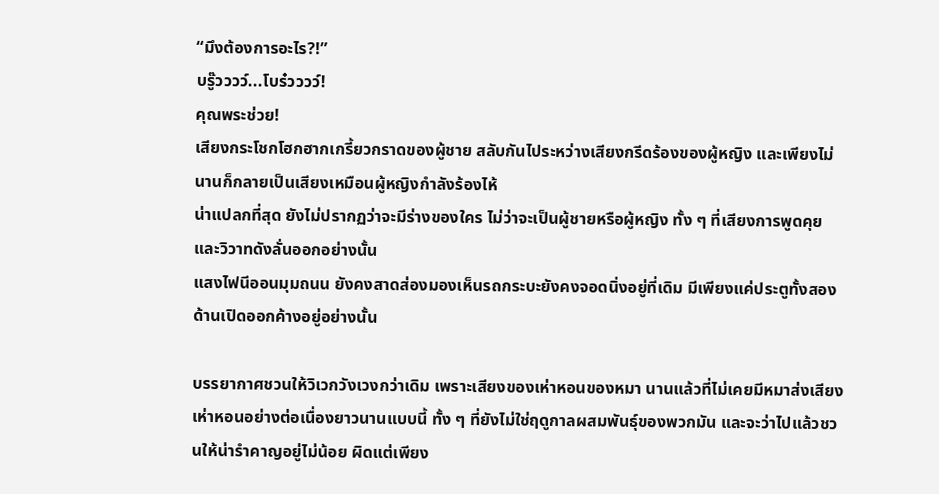“มึงต้องการอะไร?!”
บรู๊วววว์...โบร๋วววว์!
คุณพระช่วย!
เสียงกระโชกโฮกฮากเกรี้ยวกราดของผู้ชาย สลับกันไประหว่างเสียงกรีดร้องของผู้หญิง และเพียงไม่นานก็กลายเป็นเสียงเหมือนผู้หญิงกำลังร้องไห้
น่าแปลกที่สุด ยังไม่ปรากฏว่าจะมีร่างของใคร ไม่ว่าจะเป็นผู้ชายหรือผู้หญิง ทั้ง ๆ ที่เสียงการพูดคุยและวิวาทดังลั่นออกอย่างนั้น
แสงไฟนีออนมุมถนน ยังคงสาดส่องมองเห็นรถกระบะยังคงจอดนิ่งอยู่ที่เดิม มีเพียงแค่ประตูทั้งสองด้านเปิดออกค้างอยู่อย่างนั้น

บรรยากาศชวนให้วิเวกวังเวงกว่าเดิม เพราะเสียงของเห่าหอนของหมา นานแล้วที่ไม่เคยมีหมาส่งเสียงเห่าหอนอย่างต่อเนื่องยาวนานแบบนี้ ทั้ง ๆ ที่ยังไม่ใช่ฤดูกาลผสมพันธุ์ของพวกมัน และจะว่าไปแล้วชวนให้น่ารำคาญอยู่ไม่น้อย ผิดแต่เพียง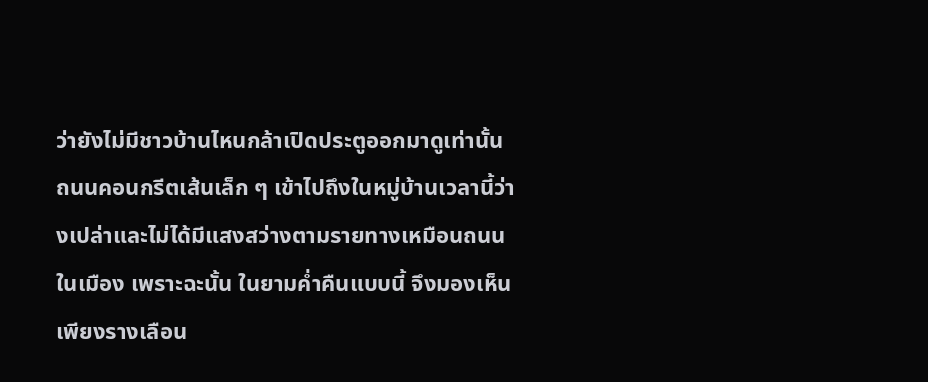ว่ายังไม่มีชาวบ้านไหนกล้าเปิดประตูออกมาดูเท่านั้น
ถนนคอนกรีตเส้นเล็ก ๆ เข้าไปถึงในหมู่บ้านเวลานี้ว่างเปล่าและไม่ได้มีแสงสว่างตามรายทางเหมือนถนนในเมือง เพราะฉะนั้น ในยามค่ำคืนแบบนี้ จึงมองเห็นเพียงรางเลือน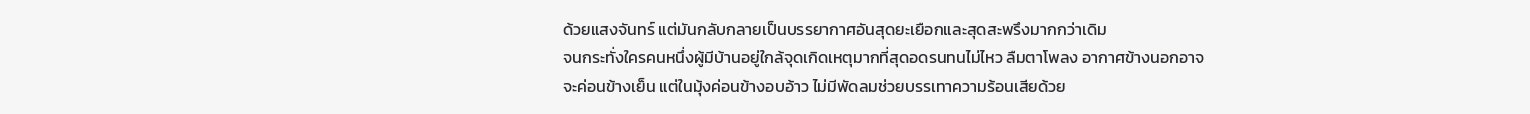ด้วยแสงจันทร์ แต่มันกลับกลายเป็นบรรยากาศอันสุดยะเยือกและสุดสะพรึงมากกว่าเดิม
จนกระทั่งใครคนหนึ่งผู้มีบ้านอยู่ใกล้จุดเกิดเหตุมากที่สุดอดรนทนไม่ไหว ลืมตาโพลง อากาศข้างนอกอาจจะค่อนข้างเย็น แต่ในมุ้งค่อนข้างอบอ้าว ไม่มีพัดลมช่วยบรรเทาความร้อนเสียด้วย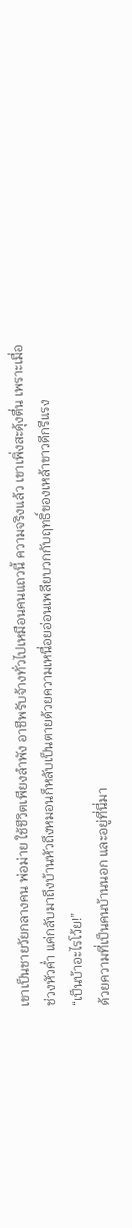เขาเป็นชายวัยกลางคน พ่อม่าย ใช้ชีวิตเพียงลำพัง อาชีพรับจ้างทั่วไปเหมือนคนแถวนี้ ความจริงแล้ว เขาเพิ่งสะดุ้งตื่น เพราะเมื่อช่วงหัวค่ำ แค่กลับมาถึงบ้านหัวถึงหมอนก็หลับเป็นตายด้วยความเหนื่อยอ่อนเพลียบวกกับฤทธิ์ของเหล้าขาวดีกรีแรง
“เป็นบ้าอะไรโว้ย!”
ด้วยความที่เป็นคนบ้านนอก และอยู่ที่นี่มา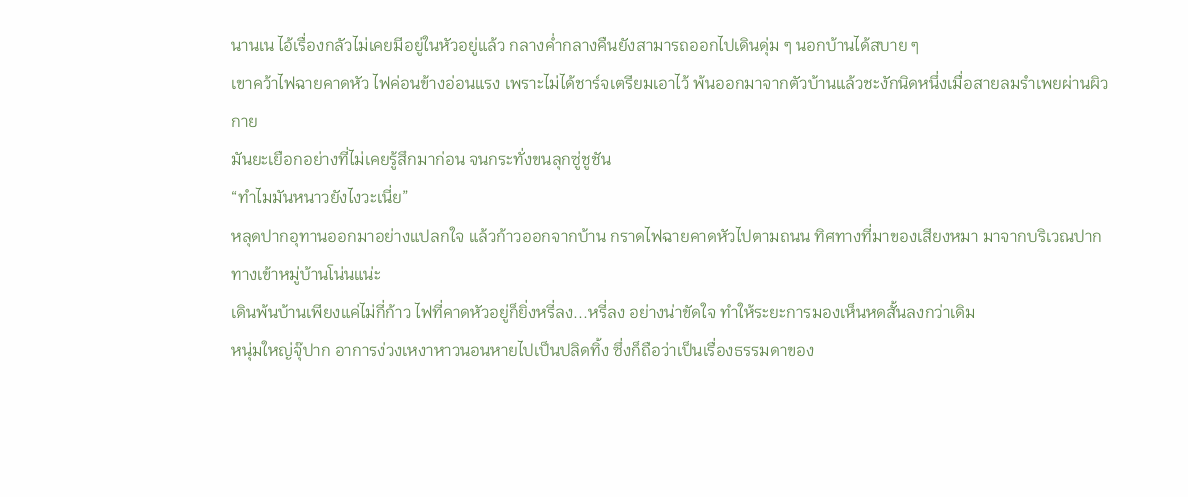นานเน ไอ้เรื่องกลัวไม่เคยมีอยู่ในหัวอยู่แล้ว กลางค่ำกลางคืนยังสามารถออกไปเดินดุ่ม ๆ นอกบ้านได้สบาย ๆ
เขาคว้าไฟฉายคาดหัว ไฟค่อนข้างอ่อนแรง เพราะไม่ได้ชาร์จเตรียมเอาไว้ พ้นออกมาจากตัวบ้านแล้วชะงักนิดหนึ่งเมื่อสายลมรำเพยผ่านผิวกาย
มันยะเยือกอย่างที่ไม่เคยรู้สึกมาก่อน จนกระทั่งขนลุกซู่ชูชัน
“ทำไมมันหนาวยังไงวะเนี่ย”
หลุดปากอุทานออกมาอย่างแปลกใจ แล้วก้าวออกจากบ้าน กราดไฟฉายคาดหัวไปตามถนน ทิศทางที่มาของเสียงหมา มาจากบริเวณปากทางเข้าหมู่บ้านโน่นแน่ะ
เดินพ้นบ้านเพียงแค่ไม่กี่ก้าว ไฟที่คาดหัวอยู่ก็ยิ่งหรี่ลง...หรี่ลง อย่างน่าขัดใจ ทำให้ระยะการมองเห็นหดสั้นลงกว่าเดิม
หนุ่มใหญ่จุ๊ปาก อาการง่วงเหงาหาวนอนหายไปเป็นปลิดทิ้ง ซึ่งก็ถือว่าเป็นเรื่องธรรมดาของ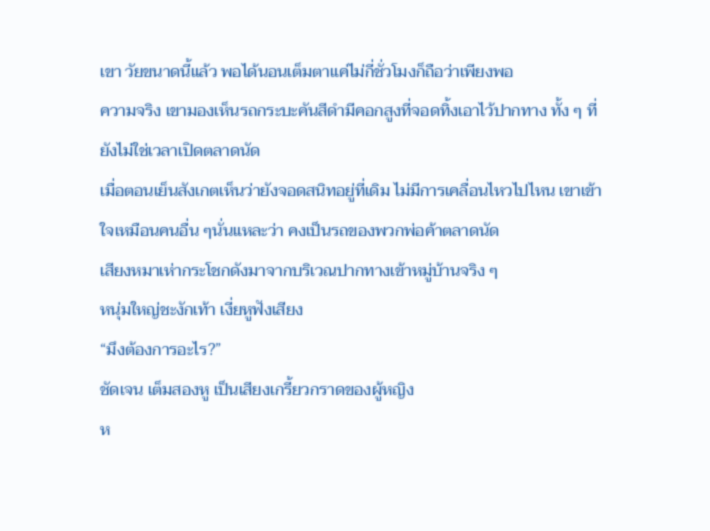เขา วัยขนาดนี้แล้ว พอได้นอนเต็มตาแค่ไม่กี่ชั่วโมงก็ถือว่าเพียงพอ
ความจริง เขามองเห็นรถกระบะคันสีดำมีคอกสูงที่จอดทิ้งเอาไว้ปากทาง ทั้ง ๆ ที่ยังไม่ใช่เวลาเปิดตลาดนัด
เมื่อตอนเย็นสังเกตเห็นว่ายังจอดสนิทอยู่ที่เดิม ไม่มีการเคลื่อนไหวไปไหน เขาเข้าใจเหมือนคนอื่น ๆนั่นแหละว่า คงเป็นรถของพวกพ่อค้าตลาดนัด
เสียงหมาเห่ากระโชกดังมาจากบริเวณปากทางเข้าหมู่บ้านจริง ๆ
หนุ่มใหญ่ชะงักเท้า เงี่ยหูฟังเสียง
“มึงต้องการอะไร?”
ชัดเจน เต็มสองหู เป็นเสียงเกรี้ยวกราดของผู้หญิง
ห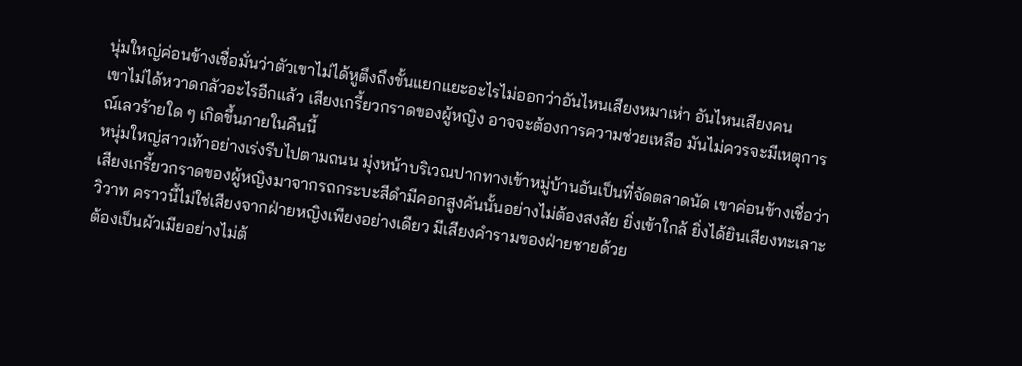นุ่มใหญ่ค่อนข้างเชื่อมั่นว่าตัวเขาไม่ได้หูตึงถึงขั้นแยกแยะอะไรไม่ออกว่าอันไหนเสียงหมาเห่า อันไหนเสียงคน
เขาไม่ได้หวาดกลัวอะไรอีกแล้ว เสียงเกรี้ยวกราดของผู้หญิง อาจจะต้องการความช่วยเหลือ มันไม่ควรจะมีเหตุการณ์เลวร้ายใด ๆ เกิดขึ้นภายในคืนนี้
หนุ่มใหญ่สาวเท้าอย่างเร่งรีบไปตามถนน มุ่งหน้าบริเวณปากทางเข้าหมู่บ้านอันเป็นที่จัดตลาดนัด เขาค่อนข้างเชื่อว่า เสียงเกรี้ยวกราดของผู้หญิงมาจากรถกระบะสีดำมีคอกสูงคันนั้นอย่างไม่ต้องสงสัย ยิ่งเข้าใกล้ ยิ่งได้ยินเสียงทะเลาะวิวาท คราวนี้ไม่ใช่เสียงจากฝ่ายหญิงเพียงอย่างเดียว มีเสียงคำรามของฝ่ายชายด้วย
ต้องเป็นผัวเมียอย่างไม่ต้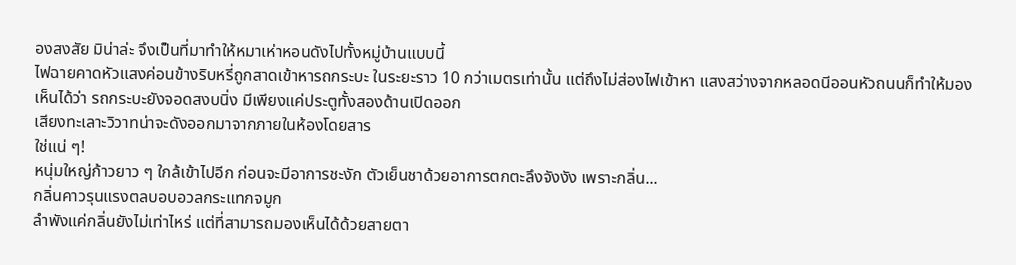องสงสัย มิน่าล่ะ จึงเป็นที่มาทำให้หมาเห่าหอนดังไปทั้งหมู่บ้านแบบนี้
ไฟฉายคาดหัวแสงค่อนข้างริบหรี่ถูกสาดเข้าหารถกระบะ ในระยะราว 10 กว่าเมตรเท่านั้น แต่ถึงไม่ส่องไฟเข้าหา แสงสว่างจากหลอดนีออนหัวถนนก็ทำให้มองเห็นได้ว่า รถกระบะยังจอดสงบนิ่ง มีเพียงแค่ประตูทั้งสองด้านเปิดออก
เสียงทะเลาะวิวาทน่าจะดังออกมาจากภายในห้องโดยสาร
ใช่แน่ ๆ!
หนุ่มใหญ่ก้าวยาว ๆ ใกล้เข้าไปอีก ก่อนจะมีอาการชะงัก ตัวเย็นชาด้วยอาการตกตะลึงจังงัง เพราะกลิ่น...
กลิ่นคาวรุนแรงตลบอบอวลกระแทกจมูก
ลำพังแค่กลิ่นยังไม่เท่าไหร่ แต่ที่สามารถมองเห็นได้ด้วยสายตา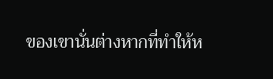ของเขานั่นต่างหากที่ทำให้ห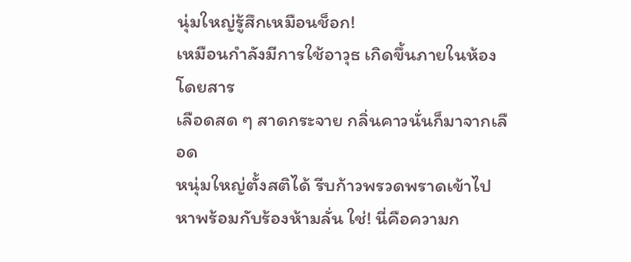นุ่มใหญ่รู้สึกเหมือนช็อก!
เหมือนกำลังมีการใช้อาวุธ เกิดขึ้นภายในห้องโดยสาร
เลือดสด ๆ สาดกระจาย กลิ่นคาวนั่นก็มาจากเลือด
หนุ่มใหญ่ตั้งสติได้ รีบก้าวพรวดพราดเข้าไปหาพร้อมกับร้องห้ามลั่น ใช่! นี่คือความก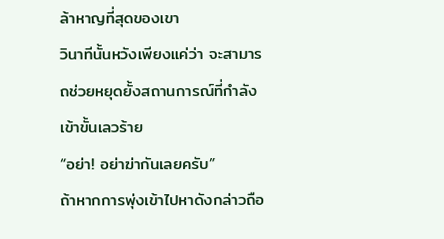ล้าหาญที่สุดของเขา
วินาทีนั้นหวังเพียงแค่ว่า จะสามารถช่วยหยุดยั้งสถานการณ์ที่กำลังเข้าขั้นเลวร้าย
“อย่า! อย่าฆ่ากันเลยครับ”
ถ้าหากการพุ่งเข้าไปหาดังกล่าวถือ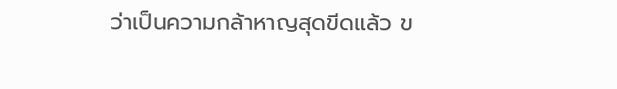ว่าเป็นความกล้าหาญสุดขีดแล้ว ข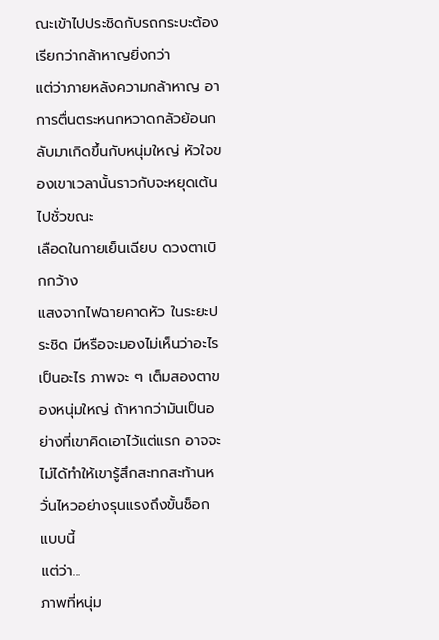ณะเข้าไปประชิดกับรถกระบะต้องเรียกว่ากล้าหาญยิ่งกว่า
แต่ว่าภายหลังความกล้าหาญ อาการตื่นตระหนกหวาดกลัวย้อนกลับมาเกิดขึ้นกับหนุ่มใหญ่ หัวใจของเขาเวลานั้นราวกับจะหยุดเต้นไปชั่วขณะ
เลือดในกายเย็นเฉียบ ดวงตาเบิกกว้าง
แสงจากไฟฉายคาดหัว ในระยะประชิด มีหรือจะมองไม่เห็นว่าอะไรเป็นอะไร ภาพจะ ๆ เต็มสองตาของหนุ่มใหญ่ ถ้าหากว่ามันเป็นอย่างที่เขาคิดเอาไว้แต่แรก อาจจะไม่ได้ทำให้เขารู้สึกสะทกสะท้านหวั่นไหวอย่างรุนแรงถึงขั้นช็อกแบบนี้
แต่ว่า...
ภาพที่หนุ่ม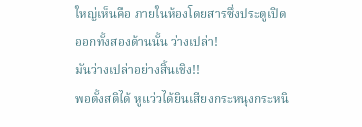ใหญ่เห็นคือ ภายในห้องโดยสารซึ่งประตูเปิดออกทั้งสองด้านนั้น ว่างเปล่า!
มันว่างเปล่าอย่างสิ้นเชิง!!
พอตั้งสติได้ หูแว่วได้ยินเสียงกระหนุงกระหนิ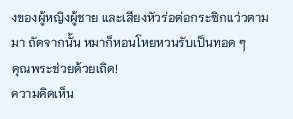งของผู้หญิงผู้ชาย และเสียงหัวร่อต่อกระซิกแว่วตามมา ถัดจากนั้น หมาก็หอนโหยหวนรับเป็นทอด ๆ
คุณพระช่วยด้วยเถิด!
ความคิดเห็น